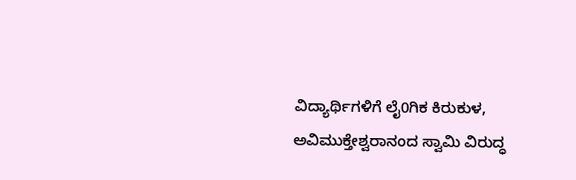ವಿದ್ಯಾರ್ಥಿಗಳಿಗೆ ಲೈ0ಗಿಕ ಕಿರುಕುಳ, ಅವಿಮುಕ್ತೇಶ್ವರಾನಂದ ಸ್ವಾಮಿ ವಿರುದ್ಧ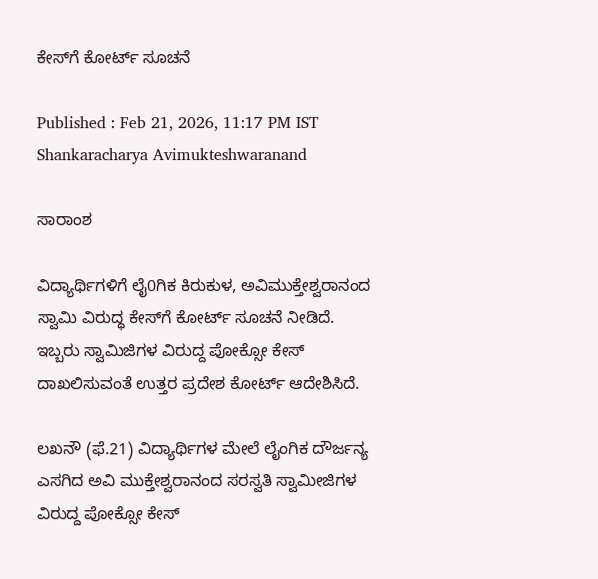ಕೇಸ್‌ಗೆ ಕೋರ್ಟ್ ಸೂಚನೆ

Published : Feb 21, 2026, 11:17 PM IST
Shankaracharya Avimukteshwaranand

ಸಾರಾಂಶ

ವಿದ್ಯಾರ್ಥಿಗಳಿಗೆ ಲೈ0ಗಿಕ ಕಿರುಕುಳ, ಅವಿಮುಕ್ತೇಶ್ವರಾನಂದ ಸ್ವಾಮಿ ವಿರುದ್ಧ ಕೇಸ್‌ಗೆ ಕೋರ್ಟ್ ಸೂಚನೆ ನೀಡಿದೆ. ಇಬ್ಬರು ಸ್ವಾಮಿಜಿಗಳ ವಿರುದ್ದ ಪೋಕ್ಸೋ ಕೇಸ್ ದಾಖಲಿಸುವಂತೆ ಉತ್ತರ ಪ್ರದೇಶ ಕೋರ್ಟ್ ಆದೇಶಿಸಿದೆ.

ಲಖನೌ (ಫೆ.21) ವಿದ್ಯಾರ್ಥಿಗಳ ಮೇಲೆ ಲೈಂಗಿಕ ದೌರ್ಜನ್ಯ ಎಸಗಿದ ಅವಿ ಮುಕ್ತೇಶ್ವರಾನಂದ ಸರಸ್ವತಿ ಸ್ವಾಮೀಜಿಗಳ ವಿರುದ್ದ ಪೋಕ್ಸೋ ಕೇಸ್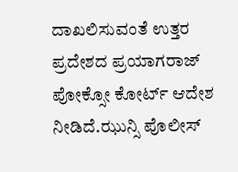ದಾಖಲಿಸುವಂತೆ ಉತ್ತರ ಪ್ರದೇಶದ ಪ್ರಯಾಗರಾಜ್ ಪೋಕ್ಸೋ ಕೋರ್ಟ್ ಆದೇಶ ನೀಡಿದೆ.ಝುನ್ಸಿ ಪೊಲೀಸ್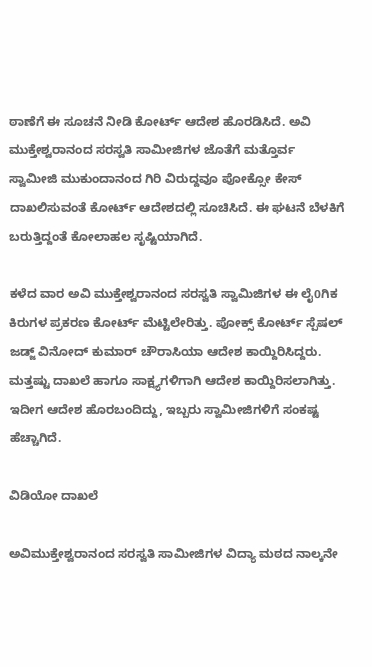ಠಾಣೆಗೆ ಈ ಸೂಚನೆ ನೀಡಿ ಕೋರ್ಟ್ ಆದೇಶ ಹೊರಡಿಸಿದೆ. ಅವಿ ಮುಕ್ತೇಶ್ವರಾನಂದ ಸರಸ್ವತಿ ಸಾಮೀಜಿಗಳ ಜೊತೆಗೆ ಮತ್ತೊರ್ವ ಸ್ವಾಮೀಜಿ ಮುಕುಂದಾನಂದ ಗಿರಿ ವಿರುದ್ದವೂ ಪೋಕ್ಸೋ ಕೇಸ್ ದಾಖಲಿಸುವಂತೆ ಕೋರ್ಟ್ ಆದೇಶದಲ್ಲಿ ಸೂಚಿಸಿದೆ. ಈ ಘಟನೆ ಬೆಳಕಿಗೆ ಬರುತ್ತಿದ್ದಂತೆ ಕೋಲಾಹಲ ಸೃಷ್ಟಿಯಾಗಿದೆ.

ಕಳೆದ ವಾರ ಅವಿ ಮುಕ್ತೇಶ್ವರಾನಂದ ಸರಸ್ವತಿ ಸ್ವಾಮಿಜಿಗಳ ಈ ಲೈ0ಗಿಕ ಕಿರುಗಳ ಪ್ರಕರಣ ಕೋರ್ಟ್ ಮೆಟ್ಟಿಲೇರಿತ್ತು. ಪೋಕ್ಸ್ ಕೋರ್ಟ್ ಸ್ಪೆಷಲ್ ಜಡ್ಜ್ ವಿನೋದ್ ಕುಮಾರ್ ಚೌರಾಸಿಯಾ ಆದೇಶ ಕಾಯ್ದಿರಿಸಿದ್ದರು. ಮತ್ತಷ್ಟು ದಾಖಲೆ ಹಾಗೂ ಸಾಕ್ಷ್ಯಗಳಿಗಾಗಿ ಆದೇಶ ಕಾಯ್ದಿರಿಸಲಾಗಿತ್ತು. ಇದೀಗ ಆದೇಶ ಹೊರಬಂದಿದ್ದು, ಇಬ್ಬರು ಸ್ವಾಮೀಜಿಗಳಿಗೆ ಸಂಕಷ್ಟ ಹೆಚ್ಚಾಗಿದೆ.

ವಿಡಿಯೋ ದಾಖಲೆ

ಅವಿಮುಕ್ತೇಶ್ವರಾನಂದ ಸರಸ್ವತಿ ಸಾಮೀಜಿಗಳ ವಿದ್ಯಾ ಮಠದ ನಾಲ್ಕನೇ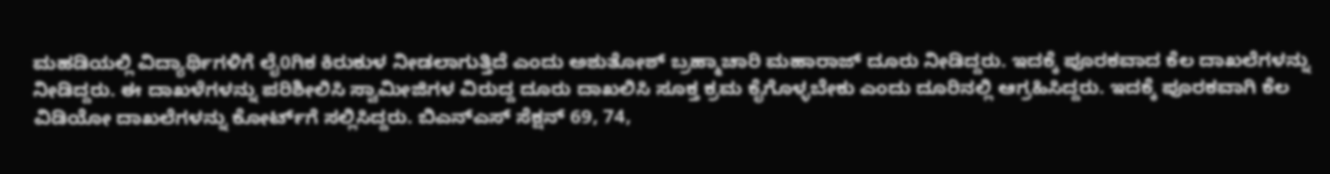ಮಹಡಿಯಲ್ಲಿ ವಿದ್ಯಾರ್ಥಿಗಳಿಗೆ ಲೈ0ಗಿಕ ಕಿರುಕುಳ ನೀಡಲಾಗುತ್ತಿದೆ ಎಂದು ಅಶುತೋಶ್ ಬ್ರಹ್ಮಾಚಾರಿ ಮಹಾರಾಜ್ ದೂರು ನೀಡಿದ್ದರು. ಇದಕ್ಕೆ ಪೂರಕವಾದ ಕೆಲ ದಾಖಲೆಗಳನ್ನು ನೀಡಿದ್ದರು. ಈ ದಾಖಳೆಗಳನ್ನು ಪರಿಶೀಲಿಸಿ ಸ್ವಾಮೀಜಿಗಳ ವಿರುದ್ದ ದೂರು ದಾಖಲಿಸಿ ಸೂಕ್ತ ಕ್ರಮ ಕೈಗೊಳ್ಳಬೇಕು ಎಂದು ದೂರಿನಲ್ಲಿ ಆಗ್ರಹಿಸಿದ್ದರು. ಇದಕ್ಕೆ ಪೂರಕವಾಗಿ ಕೆಲ ವಿಡಿಯೋ ದಾಖಲೆಗಳನ್ನು ಕೋರ್ಟ್‌ಗೆ ಸಲ್ಲಿಸಿದ್ದರು. ಬಿಎನ್‌ಎಸ್ ಸೆಕ್ಷನ್ 69, 74,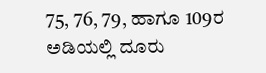75, 76, 79, ಹಾಗೂ 109ರ ಅಡಿಯಲ್ಲಿ ದೂರು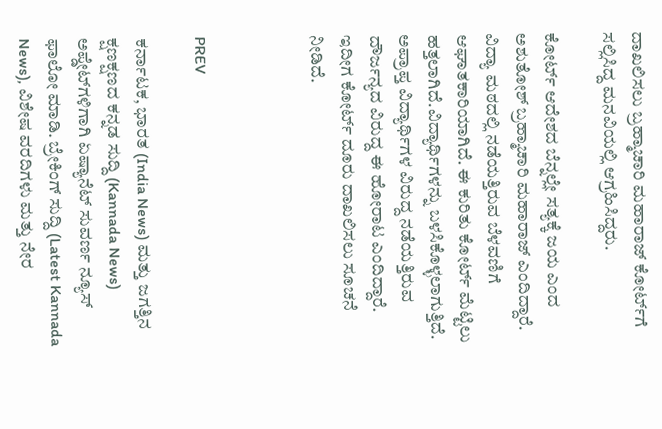ದಾಖಲಿಸಲು ಬ್ರಹ್ಮಾಚಾರಿ ಮಹಾರಾಜ್ ಕೋರ್ಟ್‌ಗೆ ಸಲ್ಲಿಸಿದ್ದ ಮನವಿಯಲ್ಲಿ ಆಗ್ರಹಿಸಿದ್ದರು.

ಕೋರ್ಟ್ ಆದೇಶದ ಬೆನ್ನಲ್ಲೇ ಸತ್ಯಕ್ಕೆ ಜಯ ಎಂದ ಅಶುತೋಶ್ ಬ್ರಹ್ಮಾಚಾರಿ ಮಹಾರಾಜ್ ಎಂದಿದ್ದಾರೆ. ವಿದ್ಯಾ ಮಠದಲ್ಲಿ ನಡೆಯತ್ತಿರುವ ಬೆಳವಣಿಗೆ ಆಘಾತಕಾರಿಯಾಗಿದೆ. ಈ ಕುರಿತು ಕೋರ್ಟ್‌ ಮೆಟ್ಟಿಲು ಹತ್ತಲಾಗಿದೆ.ವಿದ್ಯಾರ್ಥಿಗಳನ್ನು ಬಳಸಿಕೊಳ್ಳಲಾಗುತ್ತಿದೆ. ಅಪ್ರಾಪ್ತ ವಿದ್ಯಾರ್ಥಿಗಳ ವಿರುದ್ದ ನಡೆಯತ್ತಿರುವ ದೌರ್ಜನ್ಯದ ವಿರುದ್ದ ಈ ಹೋರಾಟ ಎಂದಿದ್ದಾರೆ. ಇದೀಗ ಕೋರ್ಟ್ ದೂರು ದಾಖಲಿಸಲು ಸೂಚನೆ ನೀಡಿದೆ.



PREV

ಕರ್ನಾಟಕ, ಭಾರತ (India News) ಮತ್ತು ಜಗತ್ತಿನ ಕ್ಷಣಕ್ಷಣದ ಕನ್ನಡ ಸುದ್ದಿ (Kannada News) ಅಪ್ಡೇಟ್‌ಗಳಿಗಾಗಿ ಏಷ್ಯಾನೆಟ್ ಸುವರ್ಣ ನ್ಯೂಸ್‌ ಫಾಲೋ ಮಾಡಿ. ಬ್ರೇಕಿಂಗ್ ಸುದ್ದಿ (Latest Kannada News), ವಿಶೇಷ ವರದಿಗಳು ಮತ್ತು ನೇರ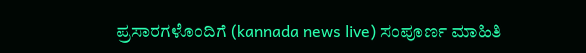ಪ್ರಸಾರಗಳೊಂದಿಗೆ (kannada news live) ಸಂಪೂರ್ಣ ಮಾಹಿತಿ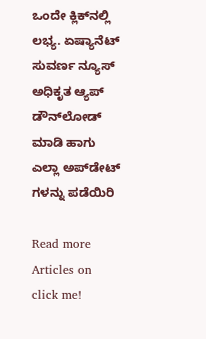ಒಂದೇ ಕ್ಲಿಕ್‌ನಲ್ಲಿ ಲಭ್ಯ. ಏಷ್ಯಾನೆಟ್ ಸುವರ್ಣ ನ್ಯೂಸ್ ಅಧಿಕೃತ ಆ್ಯಪ್ ಡೌನ್‌ಲೋಡ್ ಮಾಡಿ ಹಾಗು ಎಲ್ಲಾ ಅಪ್‌ಡೇಟ್ ಗಳನ್ನು ಪಡೆಯಿರಿ

Read more Articles on
click me!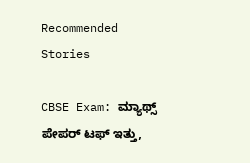Recommended Stories

CBSE Exam: ಮ್ಯಾಥ್ಸ್ ಪೇಪರ್ ಟಫ್ ಇತ್ತು,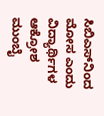ಸಿಬಿಎಸ್‌ನಿಂದ ಮೋಸ ಎಂದು ವಿದ್ಯಾರ್ಥಿಗಳ ಆಕ್ರೋಶ
ಮುಂಬೈ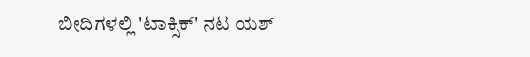ಬೀದಿಗಳಲ್ಲಿ 'ಟಾಕ್ಸಿಕ್' ನಟ ಯಶ್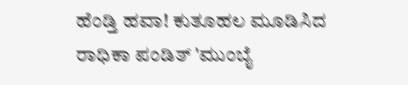ಹೆಂಡ್ತಿ ಹವಾ! ಕುತೂಹಲ ಮೂಡಿಸಿದ ರಾಧಿಕಾ ಪಂಡಿತ್ 'ಮುಂಬೈ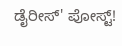ಡೈರೀಸ್' ಪೋಸ್ಟ್!